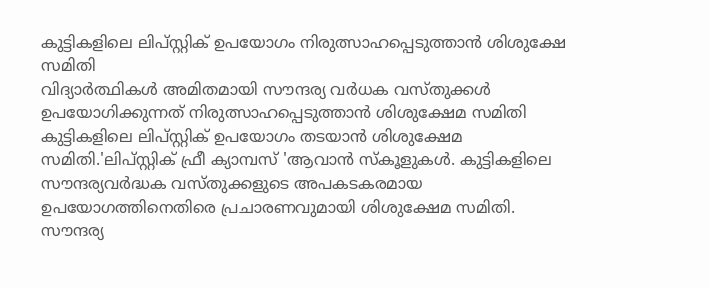കുട്ടികളിലെ ലിപ്സ്റ്റിക് ഉപയോഗം നിരുത്സാഹപ്പെടുത്താൻ ശിശുക്ഷേ സമിതി
വിദ്യാർത്ഥികൾ അമിതമായി സൗന്ദര്യ വർധക വസ്തുക്കൾ ഉപയോഗിക്കുന്നത് നിരുത്സാഹപ്പെടുത്താൻ ശിശുക്ഷേമ സമിതി
കുട്ടികളിലെ ലിപ്സ്റ്റിക് ഉപയോഗം തടയാൻ ശിശുക്ഷേമ സമിതി.'ലിപ്സ്റ്റിക് ഫ്രീ ക്യാമ്പസ് 'ആവാൻ സ്കൂളുകൾ. കുട്ടികളിലെ സൗന്ദര്യവർദ്ധക വസ്തുക്കളുടെ അപകടകരമായ ഉപയോഗത്തിനെതിരെ പ്രചാരണവുമായി ശിശുക്ഷേമ സമിതി. സൗന്ദര്യ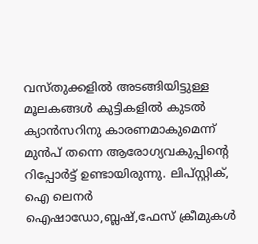വസ്തുക്കളിൽ അടങ്ങിയിട്ടുള്ള മൂലകങ്ങൾ കുട്ടികളിൽ കുടൽ ക്യാൻസറിനു കാരണമാകുമെന്ന് മുൻപ് തന്നെ ആരോഗ്യവകുപ്പിന്റെ റിപ്പോർട്ട് ഉണ്ടായിരുന്നു. ലിപ്സ്റ്റിക്, ഐ ലെനർ ഐഷാഡോ,ബ്ലഷ്,ഫേസ് ക്രീമുകൾ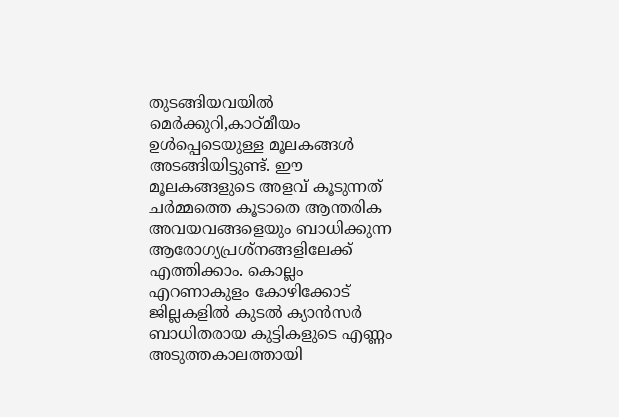തുടങ്ങിയവയിൽ മെർക്കുറി,കാഠ്മീയം ഉൾപ്പെടെയുള്ള മൂലകങ്ങൾ അടങ്ങിയിട്ടുണ്ട്. ഈ മൂലകങ്ങളുടെ അളവ് കൂടുന്നത് ചർമ്മത്തെ കൂടാതെ ആന്തരിക അവയവങ്ങളെയും ബാധിക്കുന്ന ആരോഗ്യപ്രശ്നങ്ങളിലേക്ക് എത്തിക്കാം. കൊല്ലം എറണാകുളം കോഴിക്കോട് ജില്ലകളിൽ കുടൽ ക്യാൻസർ ബാധിതരായ കുട്ടികളുടെ എണ്ണം അടുത്തകാലത്തായി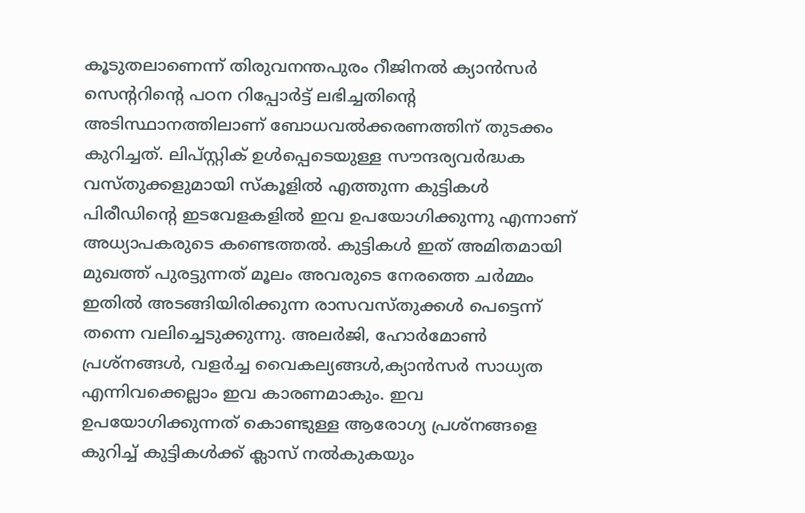കൂടുതലാണെന്ന് തിരുവനന്തപുരം റീജിനൽ ക്യാൻസർ സെന്ററിന്റെ പഠന റിപ്പോർട്ട് ലഭിച്ചതിന്റെ അടിസ്ഥാനത്തിലാണ് ബോധവൽക്കരണത്തിന് തുടക്കം കുറിച്ചത്. ലിപ്സ്റ്റിക് ഉൾപ്പെടെയുള്ള സൗന്ദര്യവർദ്ധക വസ്തുക്കളുമായി സ്കൂളിൽ എത്തുന്ന കുട്ടികൾ പിരീഡിന്റെ ഇടവേളകളിൽ ഇവ ഉപയോഗിക്കുന്നു എന്നാണ് അധ്യാപകരുടെ കണ്ടെത്തൽ. കുട്ടികൾ ഇത് അമിതമായി മുഖത്ത് പുരട്ടുന്നത് മൂലം അവരുടെ നേരത്തെ ചർമ്മം ഇതിൽ അടങ്ങിയിരിക്കുന്ന രാസവസ്തുക്കൾ പെട്ടെന്ന് തന്നെ വലിച്ചെടുക്കുന്നു. അലർജി, ഹോർമോൺ പ്രശ്നങ്ങൾ, വളർച്ച വൈകല്യങ്ങൾ,ക്യാൻസർ സാധ്യത എന്നിവക്കെല്ലാം ഇവ കാരണമാകും. ഇവ ഉപയോഗിക്കുന്നത് കൊണ്ടുള്ള ആരോഗ്യ പ്രശ്നങ്ങളെ കുറിച്ച് കുട്ടികൾക്ക് ക്ലാസ് നൽകുകയും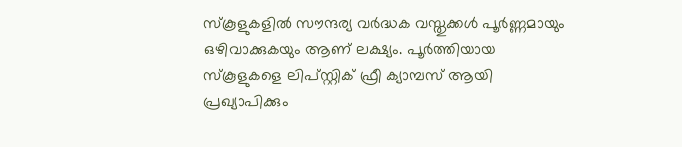സ്കൂളുകളിൽ സൗന്ദര്യ വർദ്ധക വസ്തുക്കൾ പൂർണ്ണമായും ഒഴിവാക്കുകയും ആണ് ലക്ഷ്യം. പൂർത്തിയായ സ്കൂളുകളെ ലിപ്സ്റ്റിക് ഫ്രീ ക്യാമ്പസ് ആയി പ്രഖ്യാപിക്കും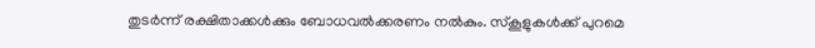തുടർന്ന് രക്ഷിതാക്കൾക്കും ബോധവൽക്കരണം നൽകും. സ്കൂളുകൾക്ക് പുറമെ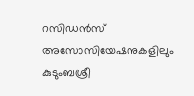റസിഡൻസ് അസോസിയേഷനുകളിലും കുടുംബശ്രീ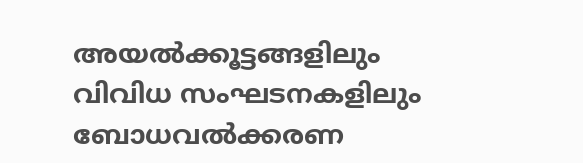അയൽക്കൂട്ടങ്ങളിലും വിവിധ സംഘടനകളിലും ബോധവൽക്കരണ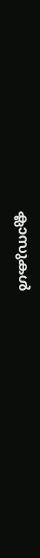ക്ലാസുകൾ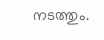നടത്തും.